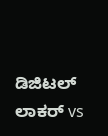ಡಿಜಿಟಲ್ ಲಾಕರ್ vs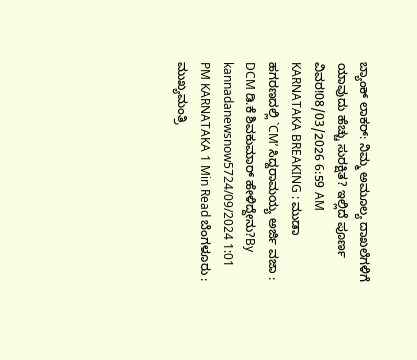ಬ್ಯಾಂಕ್ ಲಾಕರ್: ನಿಮ್ಮ ಅಮೂಲ್ಯ ದಾಖಲೆಗಳಿಗೆ ಯಾವುದು ಹೆಚ್ಚು ಸುರಕ್ಷಿತ? ಇಲ್ಲಿದೆ ಪೂರ್ಣ ವಿವರ!08/03/2026 6:59 AM
KARNATAKA BREAKING : ಮುಡಾ ಹಗರಣದಲ್ಲಿ `CM’ ಸಿದ್ದರಾಮಯ್ಯ ಅರ್ಜಿ ವಜಾ : DCM ಡಿ.ಕೆ ಶಿವಕುಮಾರ್ ಹೇಳಿದ್ದೇನು?By kannadanewsnow5724/09/2024 1:01 PM KARNATAKA 1 Min Read ಬೆಂಗಳೂರು : ಮುಖ್ಯಮಂತ್ರಿ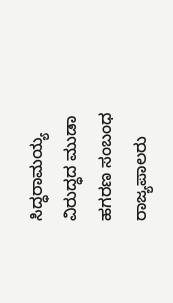ಸಿದ್ಧರಾಮಯ್ಯ ವಿರುದ್ಧದ ಮುಡಾ ಹಗರಣ ಸಂಬಂಧ ರಾಜ್ಯಪಾಲರು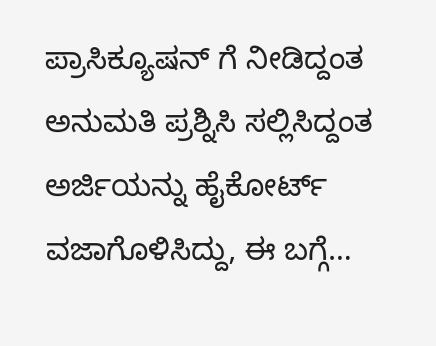ಪ್ರಾಸಿಕ್ಯೂಷನ್ ಗೆ ನೀಡಿದ್ದಂತ ಅನುಮತಿ ಪ್ರಶ್ನಿಸಿ ಸಲ್ಲಿಸಿದ್ದಂತ ಅರ್ಜಿಯನ್ನು ಹೈಕೋರ್ಟ್ ವಜಾಗೊಳಿಸಿದ್ದು, ಈ ಬಗ್ಗೆ…